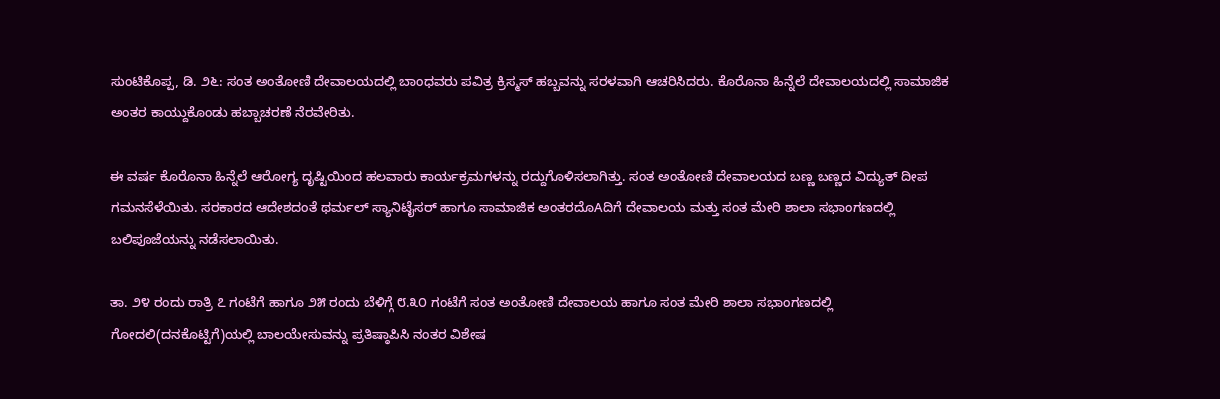ಸುಂಟಿಕೊಪ್ಪ, ಡಿ. ೨೬: ಸಂತ ಅಂತೋಣಿ ದೇವಾಲಯದಲ್ಲಿ ಬಾಂಧವರು ಪವಿತ್ರ ಕ್ರಿಸ್ಮಸ್ ಹಬ್ಬವನ್ನು ಸರಳವಾಗಿ ಆಚರಿಸಿದರು. ಕೊರೊನಾ ಹಿನ್ನೆಲೆ ದೇವಾಲಯದಲ್ಲಿ ಸಾಮಾಜಿಕ ಅಂತರ ಕಾಯ್ದುಕೊಂಡು ಹಬ್ಬಾಚರಣೆ ನೆರವೇರಿತು.

ಈ ವರ್ಷ ಕೊರೊನಾ ಹಿನ್ನೆಲೆ ಆರೋಗ್ಯ ದೃಷ್ಟಿಯಿಂದ ಹಲವಾರು ಕಾರ್ಯಕ್ರಮಗಳನ್ನು ರದ್ದುಗೊಳಿಸಲಾಗಿತ್ತು. ಸಂತ ಅಂತೋಣಿ ದೇವಾಲಯದ ಬಣ್ಣ ಬಣ್ಣದ ವಿದ್ಯುತ್ ದೀಪ ಗಮನಸೆಳೆಯಿತು. ಸರಕಾರದ ಆದೇಶದಂತೆ ಥರ್ಮಲ್ ಸ್ಯಾನಿಟೈಸರ್ ಹಾಗೂ ಸಾಮಾಜಿಕ ಅಂತರದೊAದಿಗೆ ದೇವಾಲಯ ಮತ್ತು ಸಂತ ಮೇರಿ ಶಾಲಾ ಸಭಾಂಗಣದಲ್ಲಿ ಬಲಿಪೂಜೆಯನ್ನು ನಡೆಸಲಾಯಿತು.

ತಾ. ೨೪ ರಂದು ರಾತ್ರಿ ೭ ಗಂಟೆಗೆ ಹಾಗೂ ೨೫ ರಂದು ಬೆಳಿಗ್ಗೆ ೮.೩೦ ಗಂಟೆಗೆ ಸಂತ ಅಂತೋಣಿ ದೇವಾಲಯ ಹಾಗೂ ಸಂತ ಮೇರಿ ಶಾಲಾ ಸಭಾಂಗಣದಲ್ಲಿ ಗೋದಲಿ(ದನಕೊಟ್ಟಿಗೆ)ಯಲ್ಲಿ ಬಾಲಯೇಸುವನ್ನು ಪ್ರತಿಷ್ಠಾಪಿಸಿ ನಂತರ ವಿಶೇಷ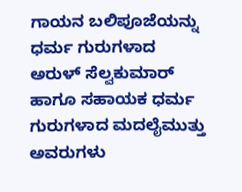ಗಾಯನ ಬಲಿಪೂಜೆಯನ್ನು ಧರ್ಮ ಗುರುಗಳಾದ ಅರುಳ್ ಸೆಲ್ವಕುಮಾರ್ ಹಾಗೂ ಸಹಾಯಕ ಧರ್ಮ ಗುರುಗಳಾದ ಮದಲೈಮುತ್ತು ಅವರುಗಳು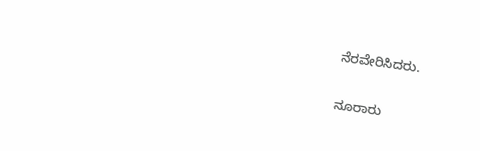ನೆರವೇರಿಸಿದರು.

ನೂರಾರು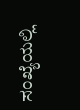ಸಂಖ್ಯೆಯಲ್ಲಿ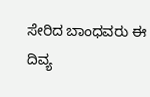ಸೇರಿದ ಬಾಂಧವರು ಈ ದಿವ್ಯ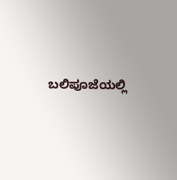ಬಲಿಪೂಜೆಯಲ್ಲಿ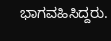ಭಾಗವಹಿಸಿದ್ದರು.